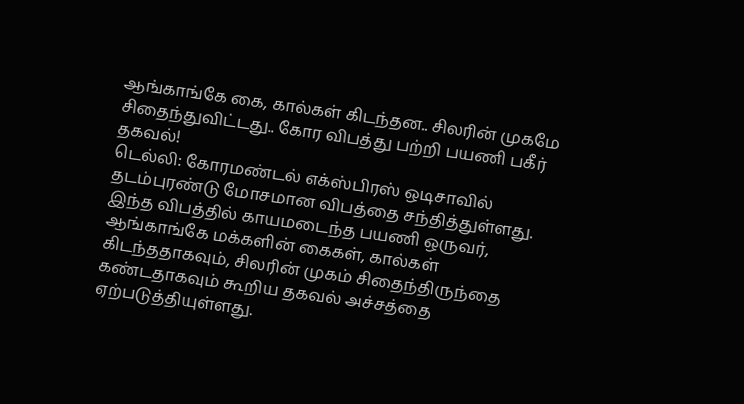ஆங்காங்கே கை, கால்கள் கிடந்தன.. சிலரின் முகமே சிதைந்துவிட்டது.. கோர விபத்து பற்றி பயணி பகீர் தகவல்!
டெல்லி: கோரமண்டல் எக்ஸ்பிரஸ் ஒடிசாவில் தடம்புரண்டு மோசமான விபத்தை சந்தித்துள்ளது. இந்த விபத்தில் காயமடைந்த பயணி ஒருவர், ஆங்காங்கே மக்களின் கைகள், கால்கள் கிடந்ததாகவும், சிலரின் முகம் சிதைந்திருந்தை கண்டதாகவும் கூறிய தகவல் அச்சத்தை ஏற்படுத்தியுள்ளது.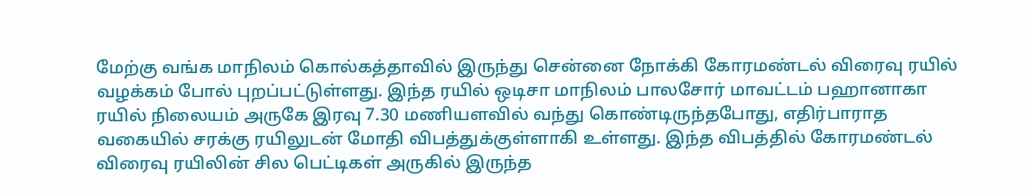மேற்கு வங்க மாநிலம் கொல்கத்தாவில் இருந்து சென்னை நோக்கி கோரமண்டல் விரைவு ரயில் வழக்கம் போல் புறப்பட்டுள்ளது. இந்த ரயில் ஒடிசா மாநிலம் பாலசோர் மாவட்டம் பஹானாகா ரயில் நிலையம் அருகே இரவு 7.30 மணியளவில் வந்து கொண்டிருந்தபோது, எதிர்பாராத வகையில் சரக்கு ரயிலுடன் மோதி விபத்துக்குள்ளாகி உள்ளது. இந்த விபத்தில் கோரமண்டல் விரைவு ரயிலின் சில பெட்டிகள் அருகில் இருந்த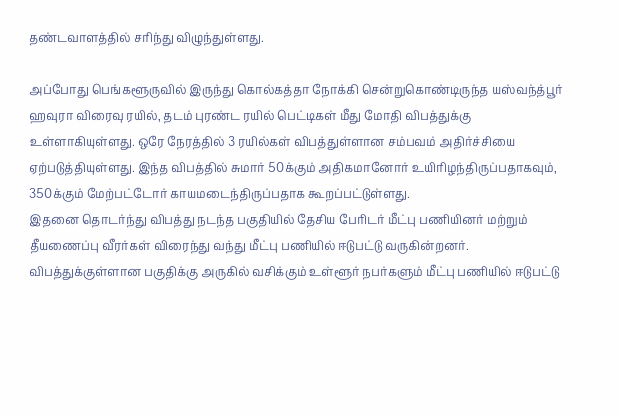தண்டவாளத்தில் சரிந்து விழுந்துள்ளது.

அப்போது பெங்களூருவில் இருந்து கொல்கத்தா நோக்கி சென்றுகொண்டிருந்த யஸ்வந்த்பூர் ஹவுரா விரைவு ரயில், தடம் புரண்ட ரயில் பெட்டிகள் மீது மோதி விபத்துக்கு உள்ளாகியுள்ளது. ஒரே நேரத்தில் 3 ரயில்கள் விபத்துள்ளான சம்பவம் அதிர்ச்சியை ஏற்படுத்தியுள்ளது. இந்த விபத்தில் சுமார் 50க்கும் அதிகமானோர் உயிரிழந்திருப்பதாகவும், 350க்கும் மேற்பட்டோர் காயமடைந்திருப்பதாக கூறப்பட்டுள்ளது.
இதனை தொடர்ந்து விபத்து நடந்த பகுதியில் தேசிய பேரிடர் மீட்பு பணியினர் மற்றும் தீயணைப்பு வீரர்கள் விரைந்து வந்து மீட்பு பணியில் ஈடுபட்டு வருகின்றனர். விபத்துக்குள்ளான பகுதிக்கு அருகில் வசிக்கும் உள்ளூர் நபர்களும் மீட்பு பணியில் ஈடுபட்டு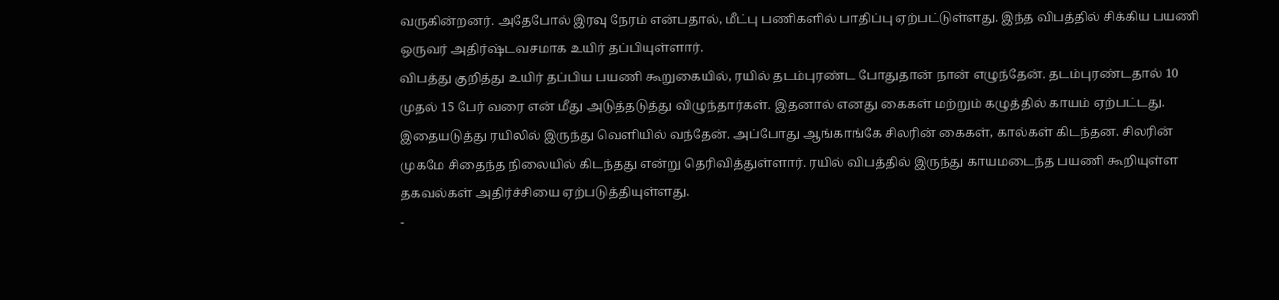வருகின்றனர். அதேபோல் இரவு நேரம் என்பதால், மீட்பு பணிகளில் பாதிப்பு ஏற்பட்டுள்ளது. இந்த விபத்தில் சிக்கிய பயணி ஒருவர் அதிர்ஷ்டவசமாக உயிர் தப்பியுள்ளார்.
விபத்து குறித்து உயிர் தப்பிய பயணி கூறுகையில், ரயில் தடம்புரண்ட போதுதான் நான் எழுந்தேன். தடம்புரண்டதால் 10 முதல் 15 பேர் வரை என் மீது அடுத்தடுத்து விழுந்தார்கள். இதனால் எனது கைகள் மற்றும் கழுத்தில் காயம் ஏற்பட்டது. இதையடுத்து ரயிலில் இருந்து வெளியில் வந்தேன். அப்போது ஆங்காங்கே சிலரின் கைகள், கால்கள் கிடந்தன. சிலரின் முகமே சிதைந்த நிலையில் கிடந்தது என்று தெரிவித்துள்ளார். ரயில் விபத்தில் இருந்து காயமடைந்த பயணி கூறியுள்ள தகவல்கள் அதிர்ச்சியை ஏற்படுத்தியுள்ளது.
-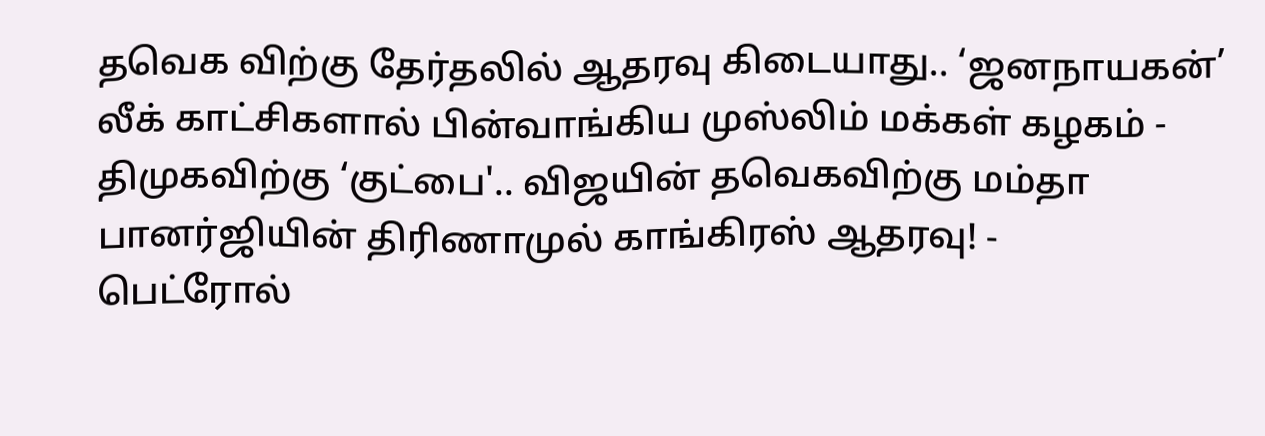தவெக விற்கு தேர்தலில் ஆதரவு கிடையாது.. ‘ஜனநாயகன்’ லீக் காட்சிகளால் பின்வாங்கிய முஸ்லிம் மக்கள் கழகம் -
திமுகவிற்கு ‘குட்பை'.. விஜயின் தவெகவிற்கு மம்தா பானர்ஜியின் திரிணாமுல் காங்கிரஸ் ஆதரவு! -
பெட்ரோல்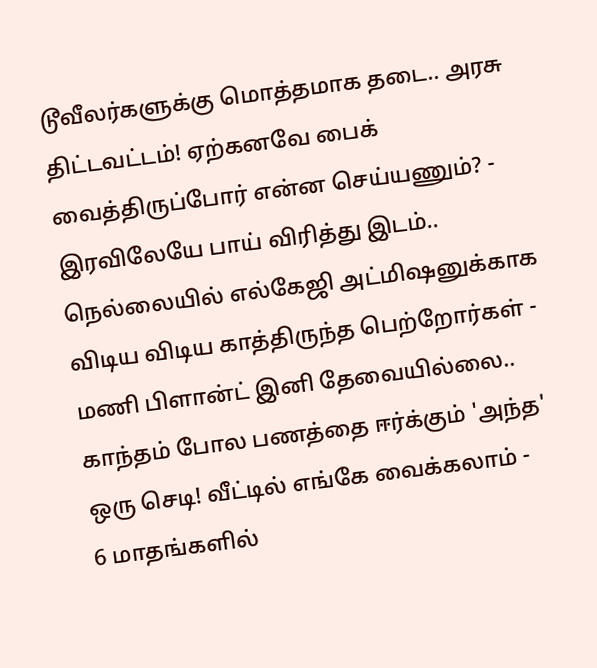டூவீலர்களுக்கு மொத்தமாக தடை.. அரசு திட்டவட்டம்! ஏற்கனவே பைக் வைத்திருப்போர் என்ன செய்யணும்? -
இரவிலேயே பாய் விரித்து இடம்.. நெல்லையில் எல்கேஜி அட்மிஷனுக்காக விடிய விடிய காத்திருந்த பெற்றோர்கள் -
மணி பிளான்ட் இனி தேவையில்லை.. காந்தம் போல பணத்தை ஈர்க்கும் 'அந்த' ஒரு செடி! வீட்டில் எங்கே வைக்கலாம் -
6 மாதங்களில்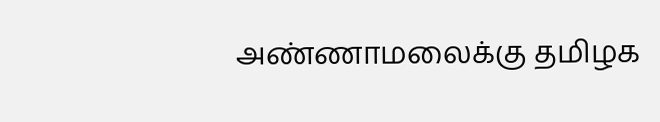அண்ணாமலைக்கு தமிழக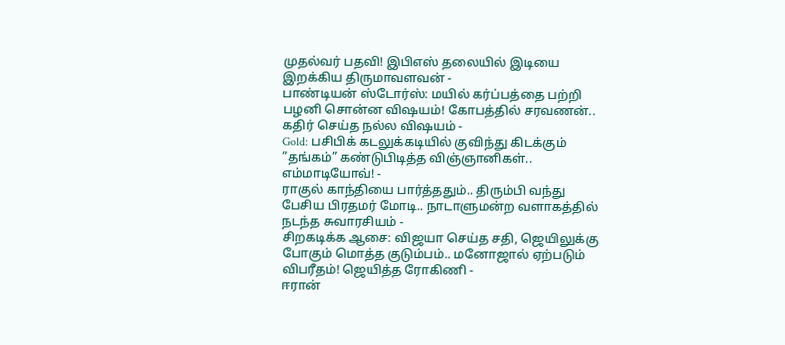முதல்வர் பதவி! இபிஎஸ் தலையில் இடியை இறக்கிய திருமாவளவன் -
பாண்டியன் ஸ்டோர்ஸ்: மயில் கர்ப்பத்தை பற்றி பழனி சொன்ன விஷயம்! கோபத்தில் சரவணன்.. கதிர் செய்த நல்ல விஷயம் -
Gold: பசிபிக் கடலுக்கடியில் குவிந்து கிடக்கும் ”தங்கம்” கண்டுபிடித்த விஞ்ஞானிகள்.. எம்மாடியோவ்! -
ராகுல் காந்தியை பார்த்ததும்.. திரும்பி வந்து பேசிய பிரதமர் மோடி.. நாடாளுமன்ற வளாகத்தில் நடந்த சுவாரசியம் -
சிறகடிக்க ஆசை: விஜயா செய்த சதி, ஜெயிலுக்கு போகும் மொத்த குடும்பம்.. மனோஜால் ஏற்படும் விபரீதம்! ஜெயித்த ரோகிணி -
ஈரான்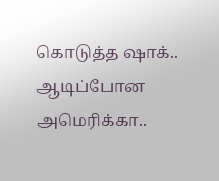கொடுத்த ஷாக்.. ஆடிப்போன அமெரிக்கா..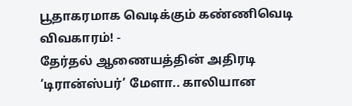பூதாகரமாக வெடிக்கும் கண்ணிவெடி விவகாரம்! -
தேர்தல் ஆணையத்தின் அதிரடி ‘டிரான்ஸ்பர்’ மேளா.. காலியான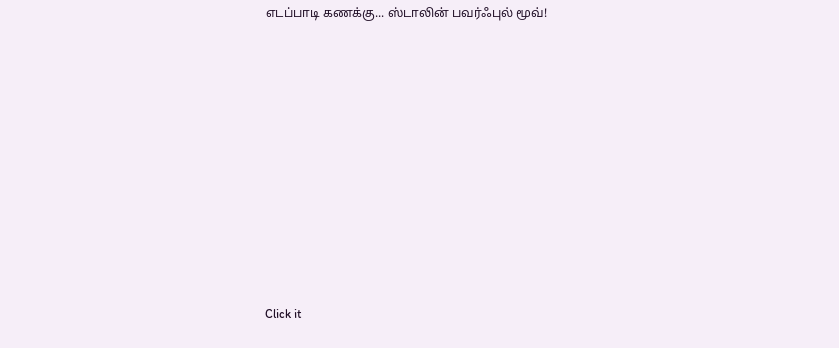எடப்பாடி கணக்கு... ஸ்டாலின் பவர்ஃபுல் மூவ்!












Click it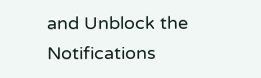and Unblock the Notifications